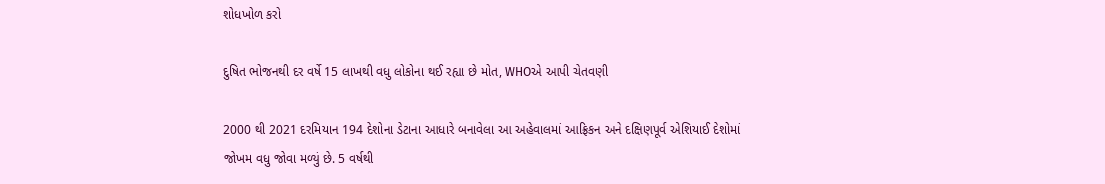શોધખોળ કરો

દુષિત ભોજનથી દર વર્ષે 15 લાખથી વધુ લોકોના થઈ રહ્યા છે મોત, WHOએ આપી ચેતવણી

2000 થી 2021 દરમિયાન 194 દેશોના ડેટાના આધારે બનાવેલા આ અહેવાલમાં આફ્રિકન અને દક્ષિણપૂર્વ એશિયાઈ દેશોમાં જોખમ વધુ જોવા મળ્યું છે. 5 વર્ષથી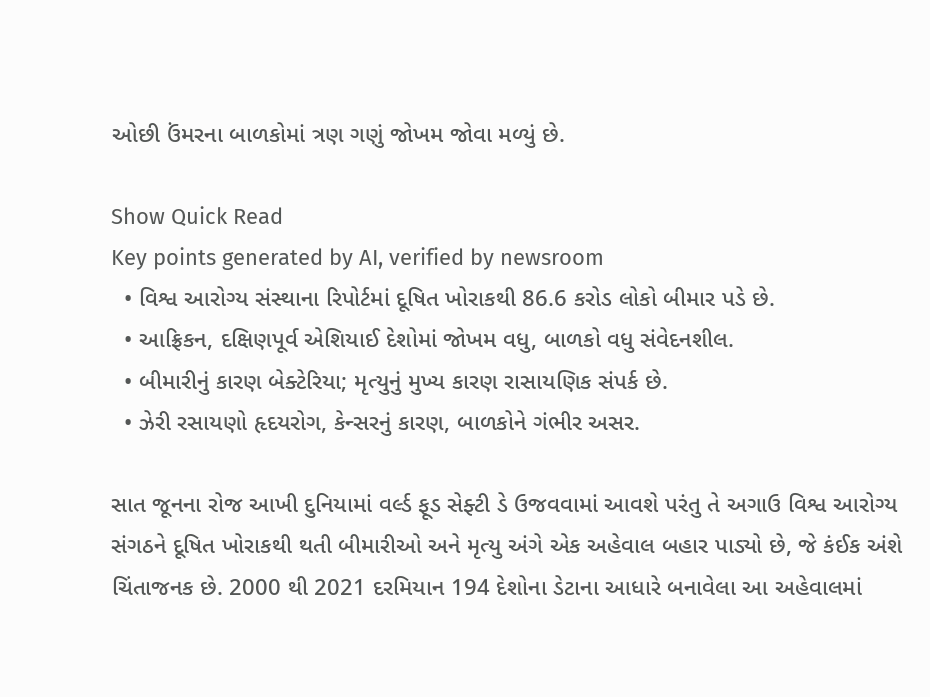ઓછી ઉંમરના બાળકોમાં ત્રણ ગણું જોખમ જોવા મળ્યું છે.

Show Quick Read
Key points generated by AI, verified by newsroom
  • વિશ્વ આરોગ્ય સંસ્થાના રિપોર્ટમાં દૂષિત ખોરાકથી 86.6 કરોડ લોકો બીમાર પડે છે.
  • આફ્રિકન, દક્ષિણપૂર્વ એશિયાઈ દેશોમાં જોખમ વધુ, બાળકો વધુ સંવેદનશીલ.
  • બીમારીનું કારણ બેક્ટેરિયા; મૃત્યુનું મુખ્ય કારણ રાસાયણિક સંપર્ક છે.
  • ઝેરી રસાયણો હૃદયરોગ, કેન્સરનું કારણ, બાળકોને ગંભીર અસર.

સાત જૂનના રોજ આખી દુનિયામાં વર્લ્ડ ફૂડ સેફ્ટી ડે ઉજવવામાં આવશે પરંતુ તે અગાઉ વિશ્વ આરોગ્ય સંગઠને દૂષિત ખોરાકથી થતી બીમારીઓ અને મૃત્યુ અંગે એક અહેવાલ બહાર પાડ્યો છે, જે કંઈક અંશે ચિંતાજનક છે. 2000 થી 2021 દરમિયાન 194 દેશોના ડેટાના આધારે બનાવેલા આ અહેવાલમાં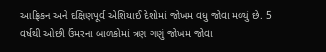આફ્રિકન અને દક્ષિણપૂર્વ એશિયાઈ દેશોમાં જોખમ વધુ જોવા મળ્યું છે. 5 વર્ષથી ઓછી ઉંમરના બાળકોમાં ત્રણ ગણું જોખમ જોવા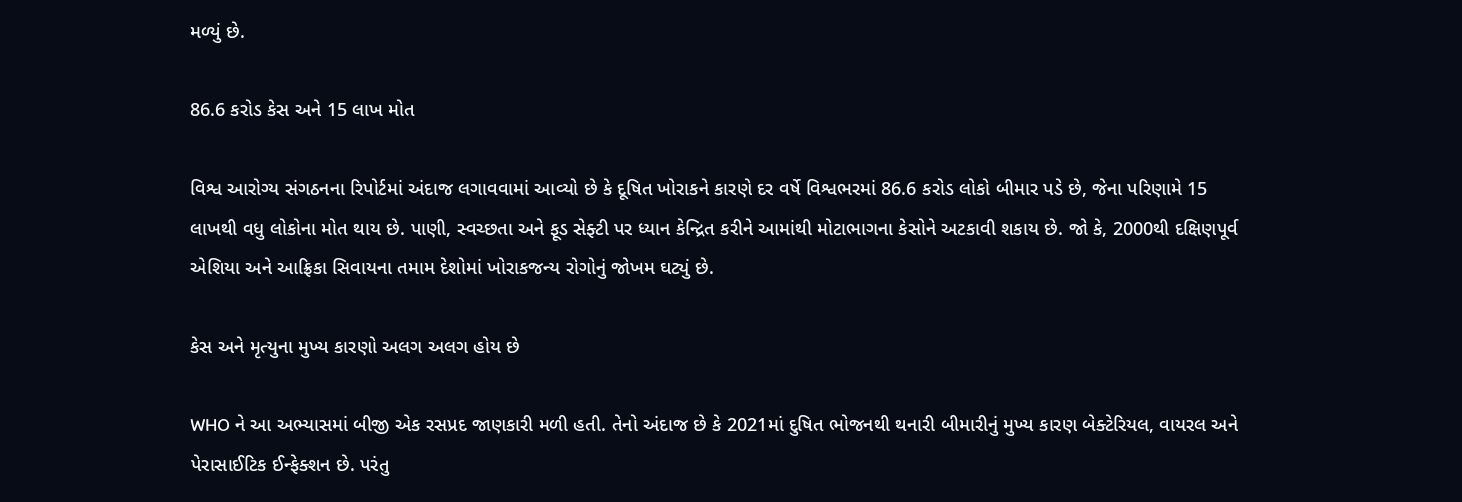મળ્યું છે.

86.6 કરોડ કેસ અને 15 લાખ મોત

વિશ્વ આરોગ્ય સંગઠનના રિપોર્ટમાં અંદાજ લગાવવામાં આવ્યો છે કે દૂષિત ખોરાકને કારણે દર વર્ષે વિશ્વભરમાં 86.6 કરોડ લોકો બીમાર પડે છે, જેના પરિણામે 15 લાખથી વધુ લોકોના મોત થાય છે. પાણી, સ્વચ્છતા અને ફૂડ સેફ્ટી પર ધ્યાન કેન્દ્રિત કરીને આમાંથી મોટાભાગના કેસોને અટકાવી શકાય છે. જો કે, 2000થી દક્ષિણપૂર્વ એશિયા અને આફ્રિકા સિવાયના તમામ દેશોમાં ખોરાકજન્ય રોગોનું જોખમ ઘટ્યું છે.

કેસ અને મૃત્યુના મુખ્ય કારણો અલગ અલગ હોય છે

WHO ને આ અભ્યાસમાં બીજી એક રસપ્રદ જાણકારી મળી હતી. તેનો અંદાજ છે કે 2021માં દુષિત ભોજનથી થનારી બીમારીનું મુખ્ય કારણ બેક્ટેરિયલ, વાયરલ અને પેરાસાઈટિક ઈન્ફેક્શન છે. પરંતુ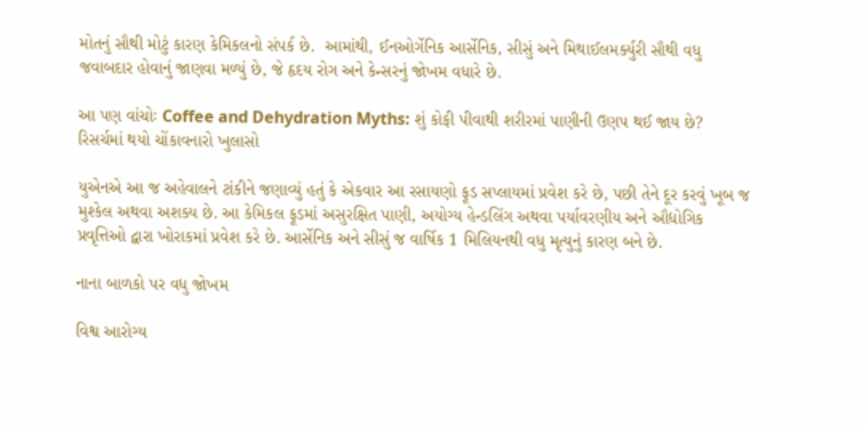મોતનું સૌથી મોટું કારણ કેમિકલનો સંપર્ક છે.  આમાંથી, ઈનઓર્ગેનિક આર્સેનિક, સીસું અને મિથાઈલમર્ક્યુરી સૌથી વધુ જવાબદાર હોવાનું જાણવા મળ્યું છે, જે હૃદય રોગ અને કેન્સરનું જોખમ વધારે છે.

આ પણ વાંચોઃ Coffee and Dehydration Myths: શું કોફી પીવાથી શરીરમાં પાણીની ઉણપ થઈ જાય છે? રિસર્ચમાં થયો ચોંકાવનારો ખુલાસો

યુએનએ આ જ અહેવાલને ટાંકીને જણાવ્યું હતું કે એકવાર આ રસાયણો ફૂડ સપ્લાયમાં પ્રવેશ કરે છે, પછી તેને દૂર કરવું ખૂબ જ મુશ્કેલ અથવા અશક્ય છે. આ કેમિકલ ફૂડમાં અસુરક્ષિત પાણી, અયોગ્ય હેન્ડલિંગ અથવા પર્યાવરણીય અને ઔદ્યોગિક પ્રવૃત્તિઓ દ્વારા ખોરાકમાં પ્રવેશ કરે છે. આર્સેનિક અને સીસું જ વાર્ષિક 1 મિલિયનથી વધુ મૃત્યુનું કારણ બને છે.

નાના બાળકો પર વધુ જોખમ

વિશ્વ આરોગ્ય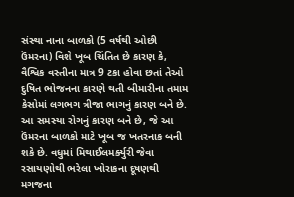સંસ્થા નાના બાળકો (5 વર્ષથી ઓછી ઉંમરના) વિશે ખૂબ ચિંતિત છે કારણ કે, વૈશ્વિક વસ્તીના માત્ર 9 ટકા હોવા છતાં તેઓ દુષિત ભોજનના કારણે થતી બીમારીના તમામ કેસોમાં લગભગ ત્રીજા ભાગનું કારણ બને છે. આ સમસ્યા રોગનું કારણ બને છે, જે આ ઉંમરના બાળકો માટે ખૂબ જ ખતરનાક બની શકે છે. વધુમાં મિથાઈલમર્ક્યુરી જેવા રસાયણોથી ભરેલા ખોરાકના દૂષણથી મગજના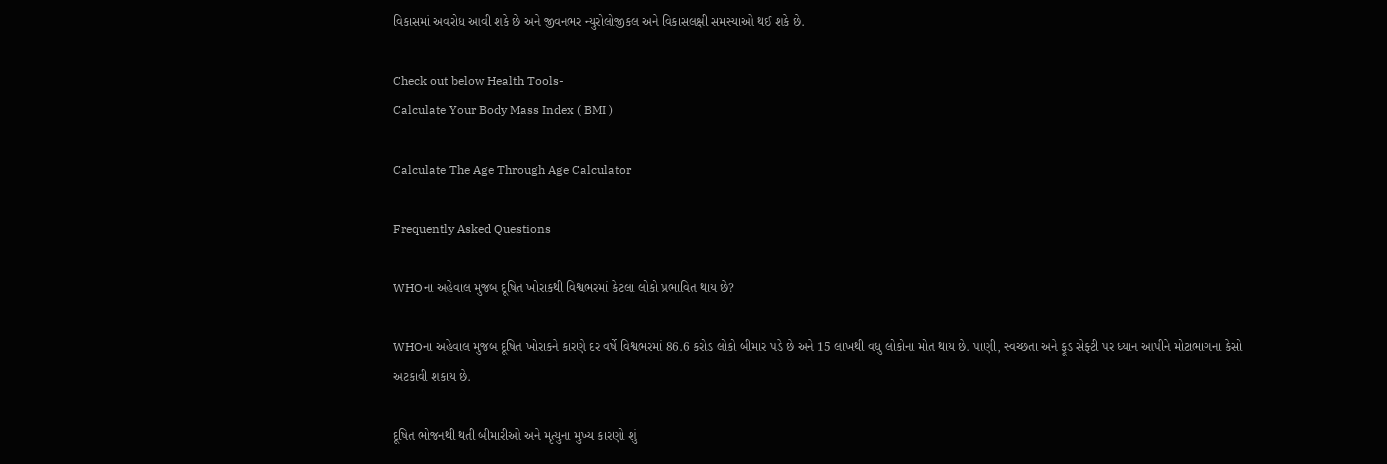વિકાસમાં અવરોધ આવી શકે છે અને જીવનભર ન્યુરોલોજીકલ અને વિકાસલક્ષી સમસ્યાઓ થઈ શકે છે.

Check out below Health Tools-
Calculate Your Body Mass Index ( BMI )

Calculate The Age Through Age Calculator

Frequently Asked Questions

WHOના અહેવાલ મુજબ દૂષિત ખોરાકથી વિશ્વભરમાં કેટલા લોકો પ્રભાવિત થાય છે?

WHOના અહેવાલ મુજબ દૂષિત ખોરાકને કારણે દર વર્ષે વિશ્વભરમાં 86.6 કરોડ લોકો બીમાર પડે છે અને 15 લાખથી વધુ લોકોના મોત થાય છે. પાણી, સ્વચ્છતા અને ફૂડ સેફ્ટી પર ધ્યાન આપીને મોટાભાગના કેસો અટકાવી શકાય છે.

દૂષિત ભોજનથી થતી બીમારીઓ અને મૃત્યુના મુખ્ય કારણો શું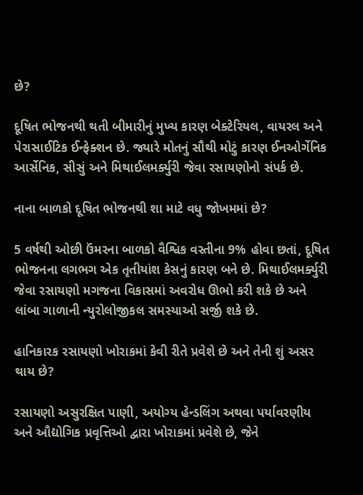છે?

દૂષિત ભોજનથી થતી બીમારીનું મુખ્ય કારણ બેક્ટેરિયલ, વાયરલ અને પેરાસાઈટિક ઈન્ફેક્શન છે. જ્યારે મોતનું સૌથી મોટું કારણ ઈનઓર્ગેનિક આર્સેનિક, સીસું અને મિથાઈલમર્ક્યુરી જેવા રસાયણોનો સંપર્ક છે.

નાના બાળકો દૂષિત ભોજનથી શા માટે વધુ જોખમમાં છે?

5 વર્ષથી ઓછી ઉંમરના બાળકો વૈશ્વિક વસ્તીના 9% હોવા છતાં, દૂષિત ભોજનના લગભગ એક તૃતીયાંશ કેસનું કારણ બને છે. મિથાઈલમર્ક્યુરી જેવા રસાયણો મગજના વિકાસમાં અવરોધ ઊભો કરી શકે છે અને લાંબા ગાળાની ન્યુરોલોજીકલ સમસ્યાઓ સર્જી શકે છે.

હાનિકારક રસાયણો ખોરાકમાં કેવી રીતે પ્રવેશે છે અને તેની શું અસર થાય છે?

રસાયણો અસુરક્ષિત પાણી, અયોગ્ય હેન્ડલિંગ અથવા પર્યાવરણીય અને ઔદ્યોગિક પ્રવૃત્તિઓ દ્વારા ખોરાકમાં પ્રવેશે છે, જેને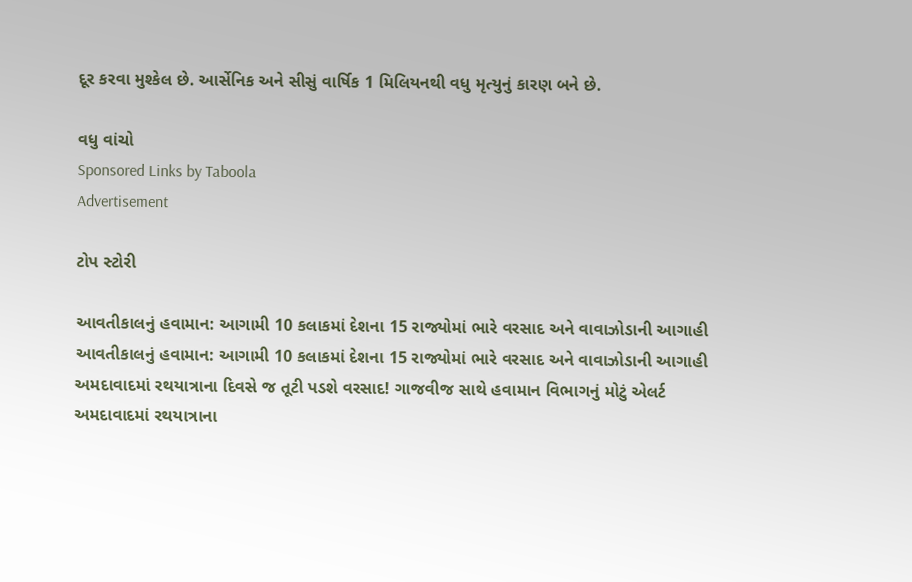દૂર કરવા મુશ્કેલ છે. આર્સેનિક અને સીસું વાર્ષિક 1 મિલિયનથી વધુ મૃત્યુનું કારણ બને છે.

વધુ વાંચો
Sponsored Links by Taboola
Advertisement

ટોપ સ્ટોરી

આવતીકાલનું હવામાન: આગામી 10 કલાકમાં દેશના 15 રાજ્યોમાં ભારે વરસાદ અને વાવાઝોડાની આગાહી
આવતીકાલનું હવામાન: આગામી 10 કલાકમાં દેશના 15 રાજ્યોમાં ભારે વરસાદ અને વાવાઝોડાની આગાહી
અમદાવાદમાં રથયાત્રાના દિવસે જ તૂટી પડશે વરસાદ! ગાજવીજ સાથે હવામાન વિભાગનું મોટું એલર્ટ
અમદાવાદમાં રથયાત્રાના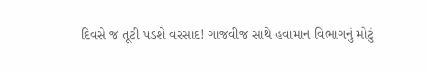દિવસે જ તૂટી પડશે વરસાદ! ગાજવીજ સાથે હવામાન વિભાગનું મોટું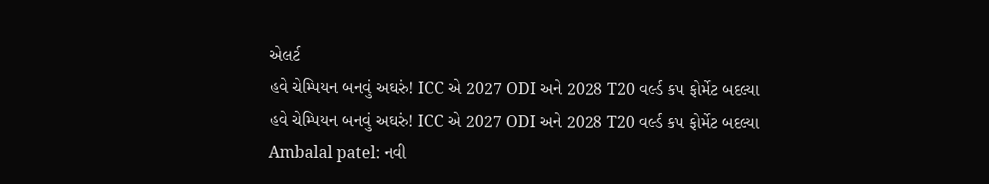એલર્ટ
હવે ચેમ્પિયન બનવું અઘરું! ICC એ 2027 ODI અને 2028 T20 વર્લ્ડ કપ ફોર્મેટ બદલ્યા
હવે ચેમ્પિયન બનવું અઘરું! ICC એ 2027 ODI અને 2028 T20 વર્લ્ડ કપ ફોર્મેટ બદલ્યા
Ambalal patel: નવી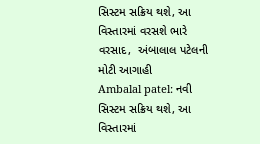સિસ્ટમ સક્રિય થશે, આ વિસ્તારમાં વરસશે ભારે વરસાદ,  અંબાલાલ પટેલની મોટી આગાહી
Ambalal patel: નવી સિસ્ટમ સક્રિય થશે, આ વિસ્તારમાં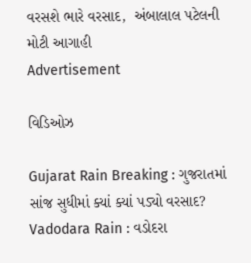વરસશે ભારે વરસાદ,  અંબાલાલ પટેલની મોટી આગાહી
Advertisement

વિડિઓઝ

Gujarat Rain Breaking : ગુજરાતમાં સાંજ સુધીમાં ક્યાં ક્યાં પડ્યો વરસાદ?
Vadodara Rain : વડોદરા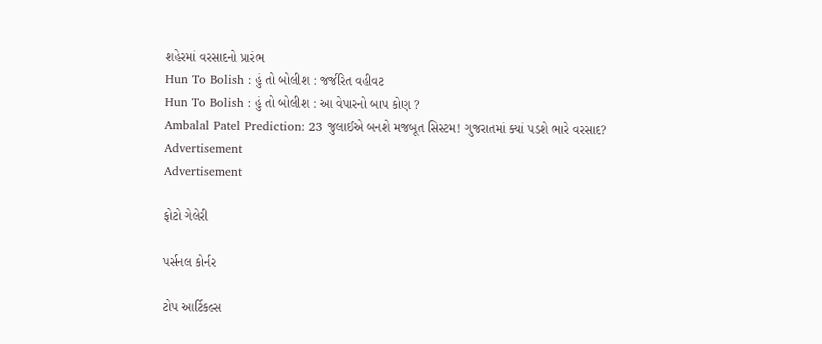શહેરમાં વરસાદનો પ્રારંભ
Hun To Bolish : હું તો બોલીશ : જર્જરિત વહીવટ
Hun To Bolish : હું તો બોલીશ : આ વેપારનો બાપ કોણ ?
Ambalal Patel Prediction: 23 જુલાઈએ બનશે મજબૂત સિસ્ટમ! ગુજરાતમાં ક્યાં પડશે ભારે વરસાદ?
Advertisement
Advertisement

ફોટો ગેલેરી

પર્સનલ કોર્નર

ટોપ આર્ટિકલ્સ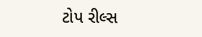ટોપ રીલ્સ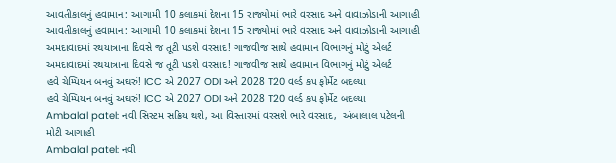આવતીકાલનું હવામાન: આગામી 10 કલાકમાં દેશના 15 રાજ્યોમાં ભારે વરસાદ અને વાવાઝોડાની આગાહી
આવતીકાલનું હવામાન: આગામી 10 કલાકમાં દેશના 15 રાજ્યોમાં ભારે વરસાદ અને વાવાઝોડાની આગાહી
અમદાવાદમાં રથયાત્રાના દિવસે જ તૂટી પડશે વરસાદ! ગાજવીજ સાથે હવામાન વિભાગનું મોટું એલર્ટ
અમદાવાદમાં રથયાત્રાના દિવસે જ તૂટી પડશે વરસાદ! ગાજવીજ સાથે હવામાન વિભાગનું મોટું એલર્ટ
હવે ચેમ્પિયન બનવું અઘરું! ICC એ 2027 ODI અને 2028 T20 વર્લ્ડ કપ ફોર્મેટ બદલ્યા
હવે ચેમ્પિયન બનવું અઘરું! ICC એ 2027 ODI અને 2028 T20 વર્લ્ડ કપ ફોર્મેટ બદલ્યા
Ambalal patel: નવી સિસ્ટમ સક્રિય થશે, આ વિસ્તારમાં વરસશે ભારે વરસાદ,  અંબાલાલ પટેલની મોટી આગાહી
Ambalal patel: નવી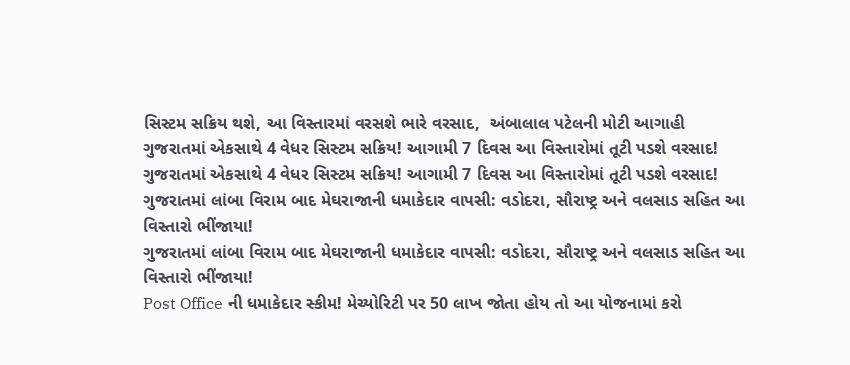સિસ્ટમ સક્રિય થશે, આ વિસ્તારમાં વરસશે ભારે વરસાદ,  અંબાલાલ પટેલની મોટી આગાહી
ગુજરાતમાં એકસાથે 4 વેધર સિસ્ટમ સક્રિય! આગામી 7 દિવસ આ વિસ્તારોમાં તૂટી પડશે વરસાદ!
ગુજરાતમાં એકસાથે 4 વેધર સિસ્ટમ સક્રિય! આગામી 7 દિવસ આ વિસ્તારોમાં તૂટી પડશે વરસાદ!
ગુજરાતમાં લાંબા વિરામ બાદ મેઘરાજાની ધમાકેદાર વાપસી: વડોદરા, સૌરાષ્ટ્ર અને વલસાડ સહિત આ વિસ્તારો ભીંજાયા!
ગુજરાતમાં લાંબા વિરામ બાદ મેઘરાજાની ધમાકેદાર વાપસી: વડોદરા, સૌરાષ્ટ્ર અને વલસાડ સહિત આ વિસ્તારો ભીંજાયા!
Post Office ની ધમાકેદાર સ્કીમ! મેચ્યોરિટી પર 50 લાખ જોતા હોય તો આ યોજનામાં કરો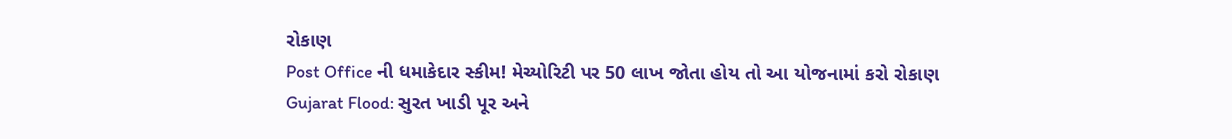રોકાણ
Post Office ની ધમાકેદાર સ્કીમ! મેચ્યોરિટી પર 50 લાખ જોતા હોય તો આ યોજનામાં કરો રોકાણ
Gujarat Flood: સુરત ખાડી પૂર અને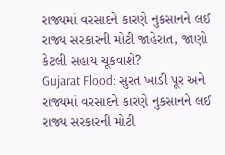રાજ્યમાં વરસાદને કારણે નુકસાનને લઈ રાજ્ય સરકારની મોટી જાહેરાત, જાણો કેટલી સહાય ચૂકવાશે?
Gujarat Flood: સુરત ખાડી પૂર અને રાજ્યમાં વરસાદને કારણે નુકસાનને લઈ રાજ્ય સરકારની મોટી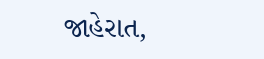જાહેરાત,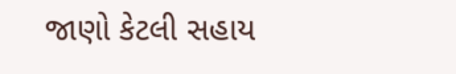જાણો કેટલી સહાય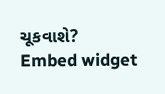ચૂકવાશે?
Embed widget